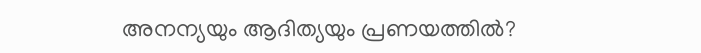അനന്യയും ആദിത്യയും പ്രണയത്തിൽ?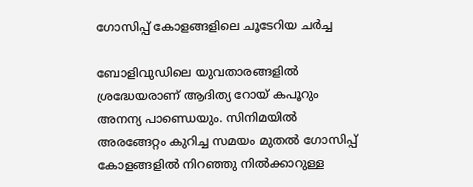ഗോസിപ്പ് കോളങ്ങളിലെ ചൂടേറിയ ചർച്ച

ബോളിവുഡിലെ യുവതാരങ്ങളിൽ ശ്രദ്ധേയരാണ് ആദിത്യ റോയ് കപൂറും അനന്യ പാണ്ഡെയും. സിനിമയിൽ അരങ്ങേറ്റം കുറിച്ച സമയം മുതൽ ഗോസിപ്പ് കോളങ്ങളിൽ നിറഞ്ഞു നിൽക്കാറുള്ള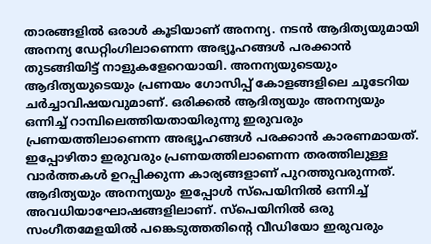താരങ്ങളിൽ ഒരാൾ കൂടിയാണ് അനന്യ. നടൻ ആദിത്യയുമായി അനന്യ ഡേറ്റിംഗിലാണെന്ന അഭ്യൂഹങ്ങൾ പരക്കാൻ തുടങ്ങിയിട്ട് നാളുകളേറെയായി. അനന്യയുടെയും ആദിത്യയുടെയും പ്രണയം ഗോസിപ്പ് കോളങ്ങളിലെ ചൂടേറിയ ചർച്ചാവിഷയവുമാണ്. ഒരിക്കൽ ആദിത്യയും അനന്യയും ഒന്നിച്ച് റാമ്പിലെത്തിയതായിരുന്നു ഇരുവരും പ്രണയത്തിലാണെന്ന അഭ്യൂഹങ്ങൾ പരക്കാൻ കാരണമായത്. ഇപ്പോഴിതാ ഇരുവരും പ്രണയത്തിലാണെന്ന തരത്തിലുള്ള വാർത്തകൾ ഉറപ്പിക്കുന്ന കാര്യങ്ങളാണ് പുറത്തുവരുന്നത്. ആദിത്യയും അനന്യയും ഇപ്പോൾ സ്പെയിനിൽ ഒന്നിച്ച് അവധിയാഘോഷങ്ങളിലാണ്. സ്പെയിനിൽ ഒരു സംഗീതമേളയിൽ പങ്കെടുത്തതിന്‍റെ വീഡിയോ ഇരുവരും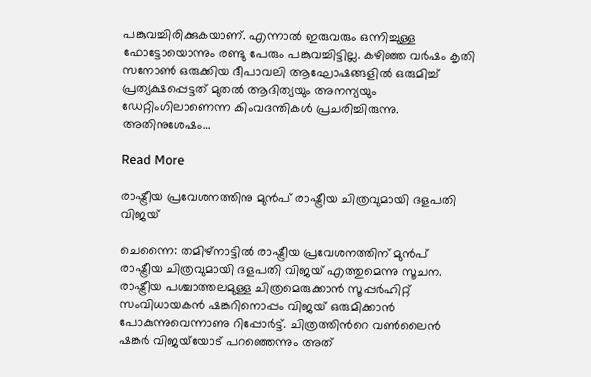പങ്കുവച്ചിരിക്കുകയാണ്. എന്നാൽ ഇരുവരും ഒന്നിച്ചുള്ള ഫോട്ടോയൊന്നും രണ്ടു പേരും പങ്കുവച്ചിട്ടില്ല. കഴിഞ്ഞ വർഷം കൃതി സനോൺ ഒരുക്കിയ ദീപാവലി ആഘോഷങ്ങളിൽ ഒരുമിച്ച് പ്രത്യക്ഷപ്പെട്ടത് മുതൽ ആദിത്യയും അനന്യയും ഡേറ്റിംഗിലാണെന്ന കിംവദന്തികൾ പ്രചരിച്ചിരുന്നു. അതിനുശേഷം…

Read More

രാഷ്ട്രീയ പ്രവേശനത്തിനു മുന്‍പ് രാഷ്ട്രീയ ചിത്രവുമായി ദളപതി വിജയ്

ചെന്നൈ: തമിഴ്നാട്ടിൽ രാഷ്ട്രീയ പ്രവേശനത്തിന് മുന്‍പ് രാഷ്ട്രീയ ചിത്രവുമായി ദളപതി വിജയ്‍ എത്തുമെന്നു സൂചന. രാഷ്ട്രീയ പശ്ചാത്തലമുള്ള ചിത്രമെരുക്കാൻ സൂപ്പര്‍ഹിറ്റ് സംവിധായകന്‍ ഷങ്കറിനൊപ്പം വിജയ് ഒരുമിക്കാന്‍ പോകുന്നുവെന്നാണു റിപ്പോർട്ട്. ചിത്രത്തിന്‍റെ വണ്‍ലൈന്‍ ഷങ്കര്‍ വിജയ്‍യോട് പറഞ്ഞെന്നും അത്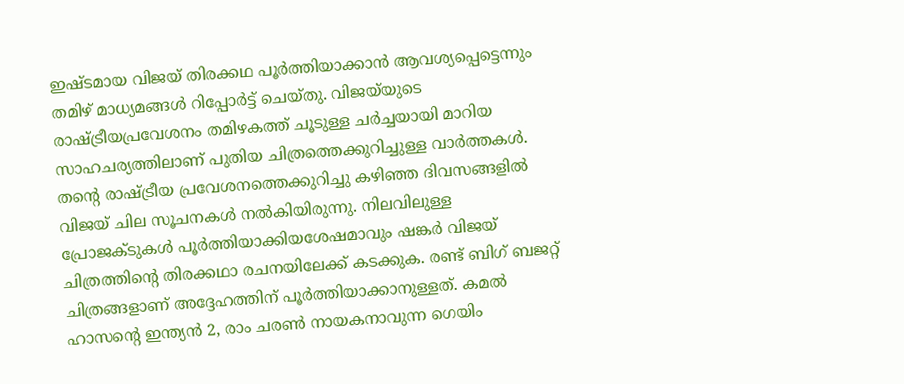ഇഷ്ടമായ വിജയ് തിരക്കഥ പൂര്‍ത്തിയാക്കാന്‍ ആവശ്യപ്പെട്ടെന്നും തമിഴ് മാധ്യമങ്ങൾ റിപ്പോര്‍ട്ട് ചെയ്തു. വിജയ്‍യുടെ രാഷ്ട്രീയപ്രവേശനം തമിഴകത്ത് ചൂടുള്ള ചര്‍ച്ചയായി മാറിയ സാഹചര്യത്തിലാണ് പുതിയ ചിത്രത്തെക്കുറിച്ചുള്ള വാർത്തകൾ. തന്‍റെ രാഷ്ട്രീയ പ്രവേശനത്തെക്കുറിച്ചു കഴിഞ്ഞ ദിവസങ്ങളിൽ വിജയ് ചില സൂചനകള്‍ നല്‍കിയിരുന്നു. നിലവിലുള്ള പ്രോജക്ടുകൾ പൂർത്തിയാക്കിയശേഷമാവും ഷങ്കര്‍ വിജയ് ചിത്രത്തിന്‍റെ തിരക്കഥാ രചനയിലേക്ക് കടക്കുക. രണ്ട് ബിഗ് ബജറ്റ് ചിത്രങ്ങളാണ് അദ്ദേഹത്തിന് പൂര്‍ത്തിയാക്കാനുള്ളത്. കമല്‍ ഹാസന്‍റെ ഇന്ത്യന്‍ 2, രാം ചരണ്‍ നായകനാവുന്ന ഗെയിം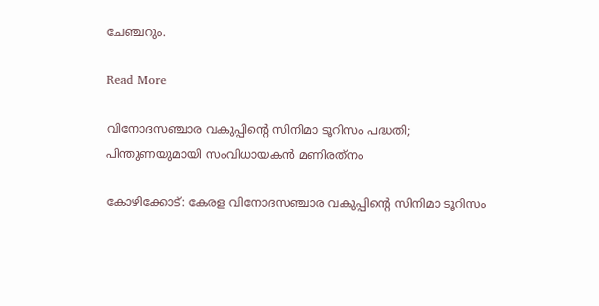ചേഞ്ചറും.

Read More

വിനോദസഞ്ചാര വകുപ്പിന്‍റെ സിനിമാ ടൂറിസം പദ്ധതി; പിന്തുണയുമായി സംവിധായകൻ മണിരത്‌നം

കോഴിക്കോട്: കേരള വിനോദസഞ്ചാര വകുപ്പിന്‍റെ സിനിമാ ടൂറിസം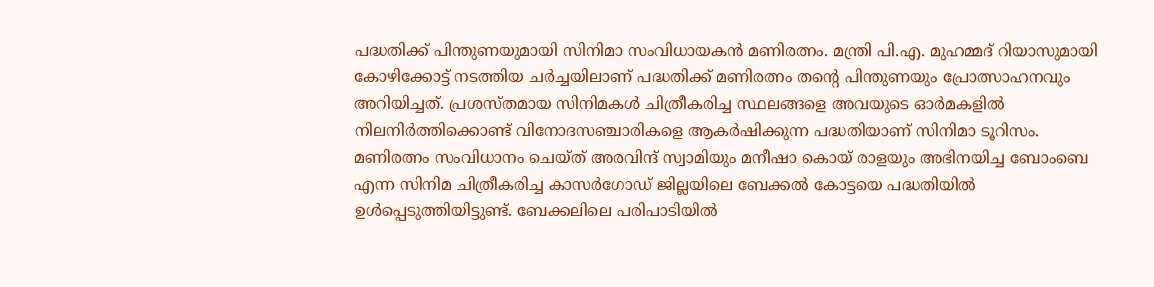പദ്ധതിക്ക് പിന്തുണയുമായി സിനിമാ സംവിധായകൻ മണിരത്നം. മന്ത്രി പി.എ. മുഹമ്മദ് റിയാസുമായി കോഴിക്കോട്ട് നടത്തിയ ചർച്ചയിലാണ് പദ്ധതിക്ക് മണിരത്നം തന്‍റെ പിന്തുണയും പ്രോത്സാഹനവും അറിയിച്ചത്. പ്രശസ്തമായ സിനിമകൾ ചിത്രീകരിച്ച സ്ഥലങ്ങളെ അവയുടെ ഓർമകളിൽ നിലനിർത്തിക്കൊണ്ട് വിനോദസഞ്ചാരികളെ ആകർഷിക്കുന്ന പദ്ധതിയാണ് സിനിമാ ടൂറിസം. മണിരത്നം സംവിധാനം ചെയ്ത് അരവിന്ദ് സ്വാമിയും മനീഷാ കൊയ് രാളയും അഭിനയിച്ച ബോംബെ എന്ന സിനിമ ചിത്രീകരിച്ച കാസർഗോഡ് ജില്ലയിലെ ബേക്കൽ കോട്ടയെ പദ്ധതിയിൽ ഉൾപ്പെടുത്തിയിട്ടുണ്ട്. ബേക്കലിലെ പരിപാടിയിൽ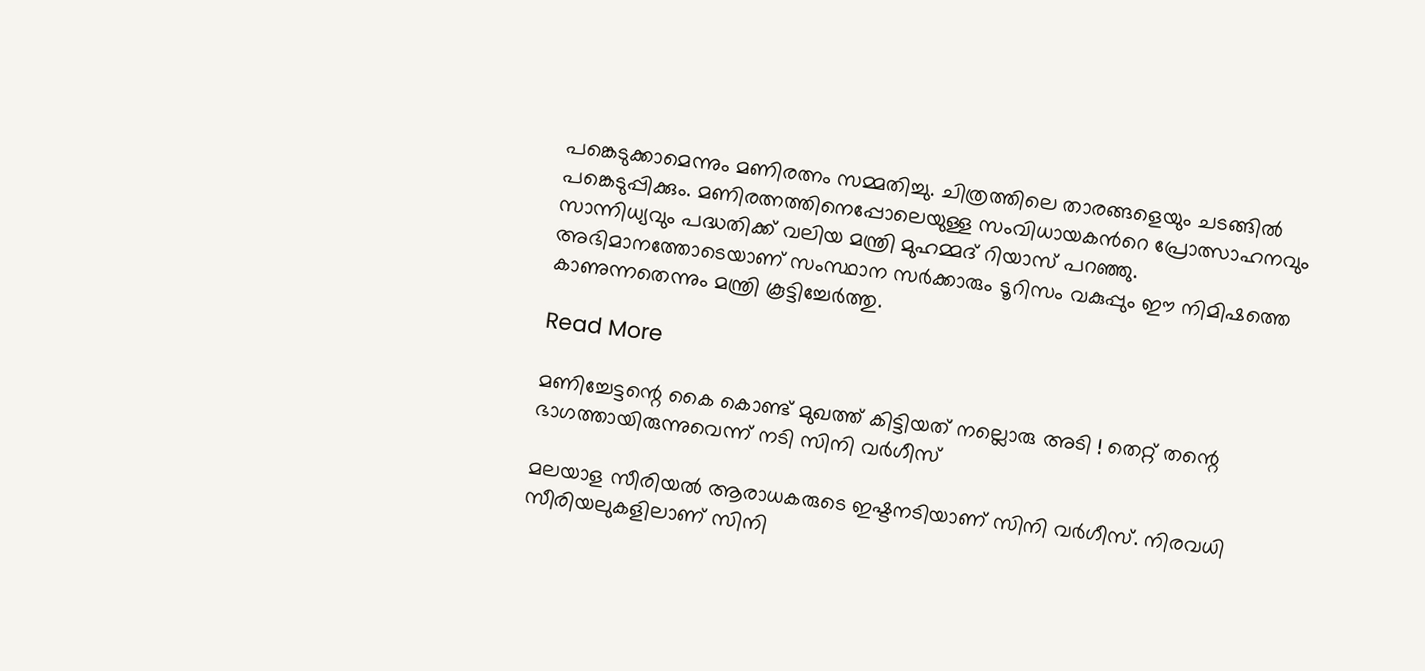പങ്കെടുക്കാമെന്നും മണിരത്നം സമ്മതിച്ചു. ചിത്രത്തിലെ താരങ്ങളെയും ചടങ്ങിൽ പങ്കെടുപ്പിക്കും. മണിരത്നത്തിനെപ്പോലെയുള്ള സംവിധായകന്‍റെ പ്രോത്സാഹനവും സാന്നിധ്യവും പദ്ധതിക്ക് വലിയ മന്ത്രി മുഹമ്മദ് റിയാസ് പറഞ്ഞു. അഭിമാനത്തോടെയാണ് സംസ്ഥാന സർക്കാരും ടൂറിസം വകുപ്പും ഈ നിമിഷത്തെ കാണുന്നതെന്നും മന്ത്രി കൂട്ടിച്ചേർത്തു.

Read More

മണിച്ചേട്ടന്റെ കൈ കൊണ്ട് മുഖത്ത് കിട്ടിയത് നല്ലൊരു അടി ! തെറ്റ് തന്റെ ഭാഗത്തായിരുന്നുവെന്ന് നടി സിനി വര്‍ഗീസ്

മലയാള സീരിയല്‍ ആരാധകരുടെ ഇഷ്ടനടിയാണ് സിനി വര്‍ഗീസ്. നിരവധി സീരിയലുകളിലാണ് സിനി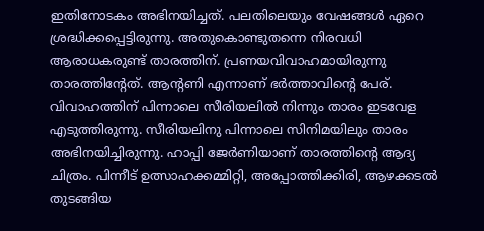ഇതിനോടകം അഭിനയിച്ചത്. പലതിലെയും വേഷങ്ങള്‍ ഏറെ ശ്രദ്ധിക്കപ്പെട്ടിരുന്നു. അതുകൊണ്ടുതന്നെ നിരവധി ആരാധകരുണ്ട് താരത്തിന്. പ്രണയവിവാഹമായിരുന്നു താരത്തിന്റേത്. ആന്റണി എന്നാണ് ഭര്‍ത്താവിന്റെ പേര്. വിവാഹത്തിന് പിന്നാലെ സീരിയലില്‍ നിന്നും താരം ഇടവേള എടുത്തിരുന്നു. സീരിയലിനു പിന്നാലെ സിനിമയിലും താരം അഭിനയിച്ചിരുന്നു. ഹാപ്പി ജേര്‍ണിയാണ് താരത്തിന്റെ ആദ്യ ചിത്രം. പിന്നീട് ഉത്സാഹക്കമ്മിറ്റി, അപ്പോത്തിക്കിരി, ആഴക്കടല്‍ തുടങ്ങിയ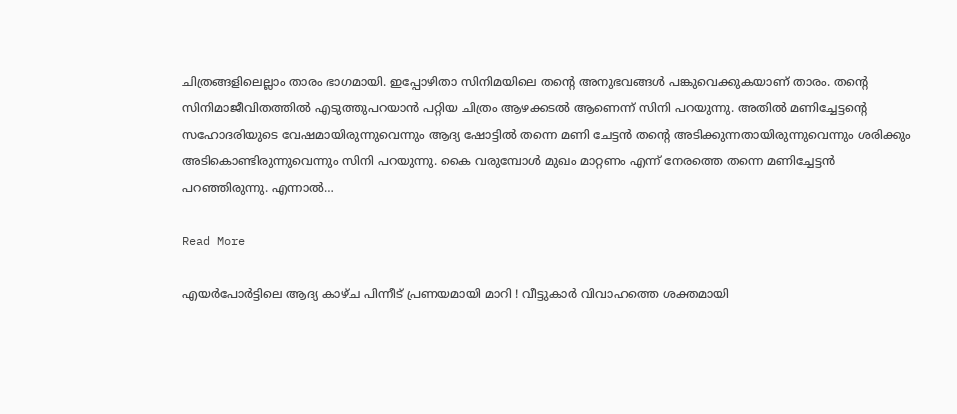ചിത്രങ്ങളിലെല്ലാം താരം ഭാഗമായി. ഇപ്പോഴിതാ സിനിമയിലെ തന്റെ അനുഭവങ്ങള്‍ പങ്കുവെക്കുകയാണ് താരം. തന്റെ സിനിമാജീവിതത്തില്‍ എടുത്തുപറയാന്‍ പറ്റിയ ചിത്രം ആഴക്കടല്‍ ആണെന്ന് സിനി പറയുന്നു. അതില്‍ മണിച്ചേട്ടന്റെ സഹോദരിയുടെ വേഷമായിരുന്നുവെന്നും ആദ്യ ഷോട്ടില്‍ തന്നെ മണി ചേട്ടന്‍ തന്റെ അടിക്കുന്നതായിരുന്നുവെന്നും ശരിക്കും അടികൊണ്ടിരുന്നുവെന്നും സിനി പറയുന്നു. കൈ വരുമ്പോള്‍ മുഖം മാറ്റണം എന്ന് നേരത്തെ തന്നെ മണിച്ചേട്ടന്‍ പറഞ്ഞിരുന്നു. എന്നാല്‍…

Read More

എയര്‍പോര്‍ട്ടിലെ ആദ്യ കാഴ്ച പിന്നീട് പ്രണയമായി മാറി ! വീട്ടുകാര്‍ വിവാഹത്തെ ശക്തമായി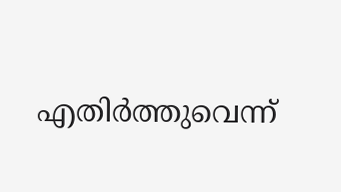എതിര്‍ത്തുവെന്ന്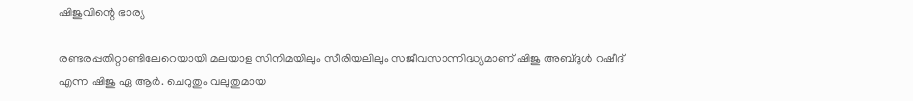ഷിജുവിന്റെ ഭാര്യ

രണ്ടരപ്പതിറ്റാണ്ടിലേറെയായി മലയാള സിനിമയിലും സീരിയലിലും സജീവസാന്നിദ്ധ്യമാണ് ഷിജു അബ്ദുള്‍ റഷീദ് എന്ന ഷിജു ഏ ആര്‍. ചെറുതും വലുതുമായ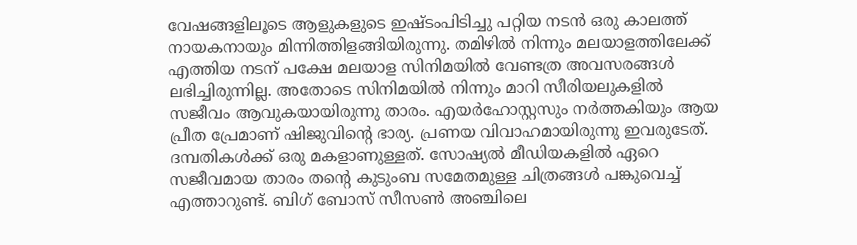വേഷങ്ങളിലൂടെ ആളുകളുടെ ഇഷ്ടംപിടിച്ചു പറ്റിയ നടന്‍ ഒരു കാലത്ത് നായകനായും മിന്നിത്തിളങ്ങിയിരുന്നു. തമിഴില്‍ നിന്നും മലയാളത്തിലേക്ക് എത്തിയ നടന് പക്ഷേ മലയാള സിനിമയില്‍ വേണ്ടത്ര അവസരങ്ങള്‍ ലഭിച്ചിരുന്നില്ല. അതോടെ സിനിമയില്‍ നിന്നും മാറി സീരിയലുകളില്‍ സജീവം ആവുകയായിരുന്നു താരം. എയര്‍ഹോസ്റ്റസും നര്‍ത്തകിയും ആയ പ്രീത പ്രേമാണ് ഷിജുവിന്റെ ഭാര്യ. പ്രണയ വിവാഹമായിരുന്നു ഇവരുടേത്. ദമ്പതികള്‍ക്ക് ഒരു മകളാണുള്ളത്. സോഷ്യല്‍ മീഡിയകളില്‍ ഏറെ സജീവമായ താരം തന്റെ കുടുംബ സമേതമുള്ള ചിത്രങ്ങള്‍ പങ്കുവെച്ച് എത്താറുണ്ട്. ബിഗ് ബോസ് സീസണ്‍ അഞ്ചിലെ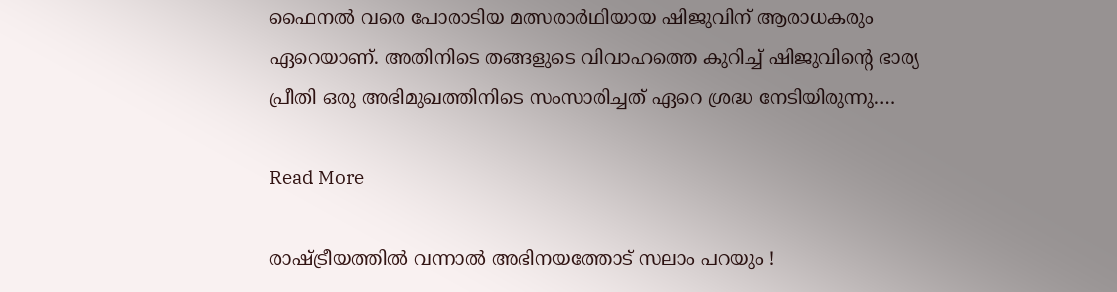ഫൈനല്‍ വരെ പോരാടിയ മത്സരാര്‍ഥിയായ ഷിജുവിന് ആരാധകരും ഏറെയാണ്. അതിനിടെ തങ്ങളുടെ വിവാഹത്തെ കുറിച്ച് ഷിജുവിന്റെ ഭാര്യ പ്രീതി ഒരു അഭിമുഖത്തിനിടെ സംസാരിച്ചത് ഏറെ ശ്രദ്ധ നേടിയിരുന്നു.…

Read More

രാഷ്ട്രീയത്തില്‍ വന്നാല്‍ അഭിനയത്തോട് സലാം പറയും !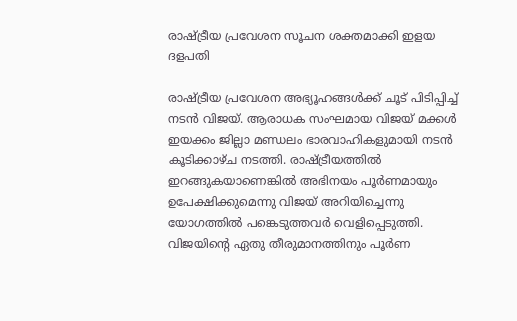രാഷ്ട്രീയ പ്രവേശന സൂചന ശക്തമാക്കി ഇളയ ദളപതി

രാഷ്ട്രീയ പ്രവേശന അഭ്യൂഹങ്ങള്‍ക്ക് ചൂട് പിടിപ്പിച്ച് നടന്‍ വിജയ്. ആരാധക സംഘമായ വിജയ് മക്കള്‍ ഇയക്കം ജില്ലാ മണ്ഡലം ഭാരവാഹികളുമായി നടന്‍ കൂടിക്കാഴ്ച നടത്തി. രാഷ്ട്രീയത്തില്‍ ഇറങ്ങുകയാണെങ്കില്‍ അഭിനയം പൂര്‍ണമായും ഉപേക്ഷിക്കുമെന്നു വിജയ് അറിയിച്ചെന്നു യോഗത്തില്‍ പങ്കെടുത്തവര്‍ വെളിപ്പെടുത്തി. വിജയിന്റെ ഏതു തീരുമാനത്തിനും പൂര്‍ണ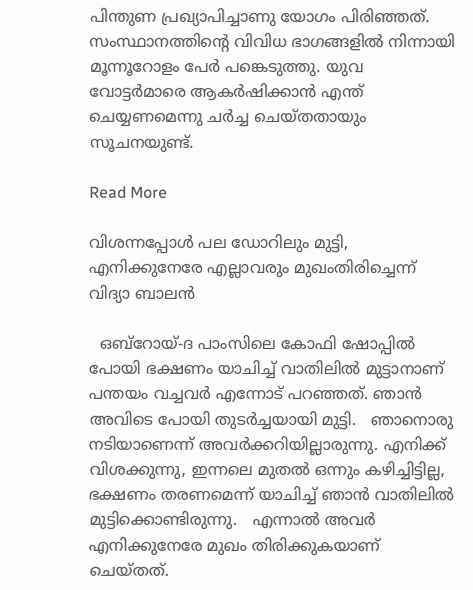പിന്തുണ പ്രഖ്യാപിച്ചാണു യോഗം പിരിഞ്ഞത്. സംസ്ഥാനത്തിന്റെ വിവിധ ഭാഗങ്ങളില്‍ നിന്നായി മൂന്നൂറോളം പേര്‍ പങ്കെടുത്തു. യുവ വോട്ടര്‍മാരെ ആകര്‍ഷിക്കാന്‍ എന്ത് ചെയ്യണമെന്നു ചര്‍ച്ച ചെയ്തതായും സൂചനയുണ്ട്.

Read More

വിശന്നപ്പോൾ പല ഡോറിലും മുട്ടി, എനിക്കുനേരേ എല്ലാവരും മുഖംതിരിച്ചെന്ന് വിദ്യാ ബാലൻ

  ഒബ്റോയ്-ദ പാംസിലെ കോഫി ഷോപ്പിൽ പോയി ഭക്ഷണം യാചിച്ച് വാതിലിൽ മുട്ടാനാണ് പന്തയം വച്ചവർ എന്നോട് പറഞ്ഞത്. ഞാൻ അവിടെ പോയി തുടർച്ചയായി മുട്ടി.   ഞാനൊരു നടിയാണെന്ന് അവർക്കറിയില്ലാരുന്നു. എനിക്ക് വിശക്കുന്നു, ഇന്നലെ മുതൽ ഒന്നും കഴിച്ചിട്ടില്ല, ഭക്ഷണം തരണമെന്ന് യാചിച്ച് ഞാൻ വാതിലിൽ മുട്ടിക്കൊണ്ടിരുന്നു.   എന്നാൽ അവർ എനിക്കുനേരേ മുഖം തിരിക്കുകയാണ് ചെയ്തത്.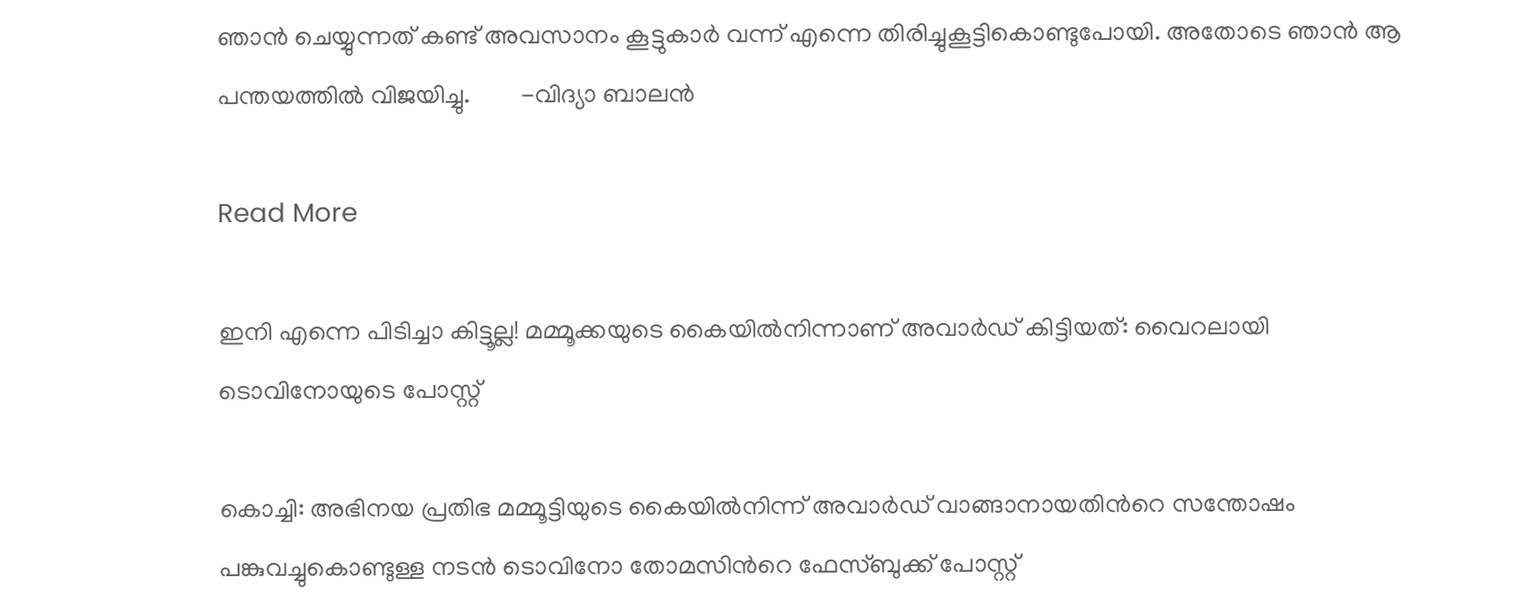ഞാൻ ചെയ്യുന്നത് കണ്ട് അവസാനം കൂട്ടുകാർ വന്ന് എന്നെ തിരിച്ചുകൂട്ടികൊണ്ടുപോയി. അതോടെ ഞാൻ ആ പന്തയത്തിൽ വിജയിച്ചു.        -വിദ്യാ ബാലൻ

Read More

ഇനി എന്നെ പിടിച്ചാ കിട്ടൂല്ല! മമ്മൂക്കയുടെ കൈയില്‍നിന്നാണ് അവാര്‍ഡ് കിട്ടിയത്: വൈറലായി ടൊവിനോയുടെ പോസ്റ്റ്

കൊച്ചി: അഭിനയ പ്രതിഭ മമ്മൂട്ടിയുടെ കൈയില്‍നിന്ന് അവാര്‍ഡ് വാങ്ങാനായതിന്‍റെ സന്തോഷം പങ്കുവച്ചുകൊണ്ടുള്ള നടന്‍ ടൊവിനോ തോമസിന്‍റെ ഫേസ്ബുക്ക് പോസ്റ്റ്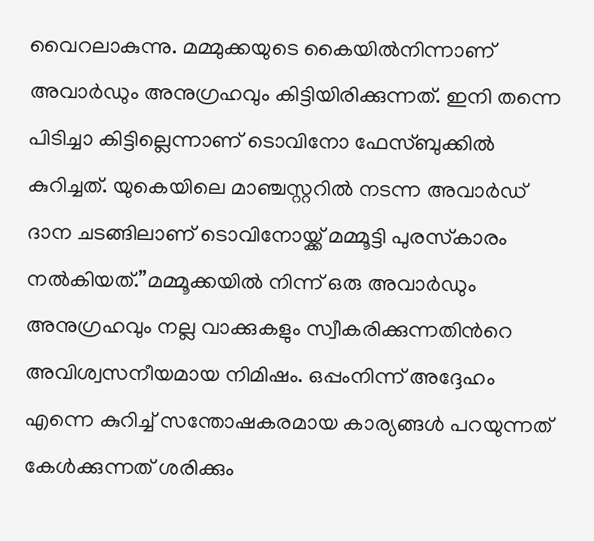വൈറലാകുന്നു. മമ്മുക്കയുടെ കൈയില്‍നിന്നാണ് അവാര്‍ഡും അനുഗ്രഹവും കിട്ടിയിരിക്കുന്നത്. ഇനി തന്നെ പിടിച്ചാ കിട്ടില്ലെന്നാണ് ടൊവിനോ ഫേസ്ബുക്കില്‍ കുറിച്ചത്. യുകെയിലെ മാഞ്ചസ്റ്ററില്‍ നടന്ന അവാര്‍ഡ് ദാന ചടങ്ങിലാണ് ടൊവിനോയ്ക്ക് മമ്മൂട്ടി പുരസ്‌കാരം നല്‍കിയത്.”മമ്മൂക്കയില്‍ നിന്ന് ഒരു അവാര്‍ഡും അനുഗ്രഹവും നല്ല വാക്കുകളും സ്വീകരിക്കുന്നതിന്‍റെ അവിശ്വസനീയമായ നിമിഷം. ഒപ്പംനിന്ന് അദ്ദേഹം എന്നെ കുറിച്ച് സന്തോഷകരമായ കാര്യങ്ങള്‍ പറയുന്നത് കേള്‍ക്കുന്നത് ശരിക്കും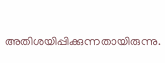അതിശയിപ്പിക്കുന്നതായിരുന്നു.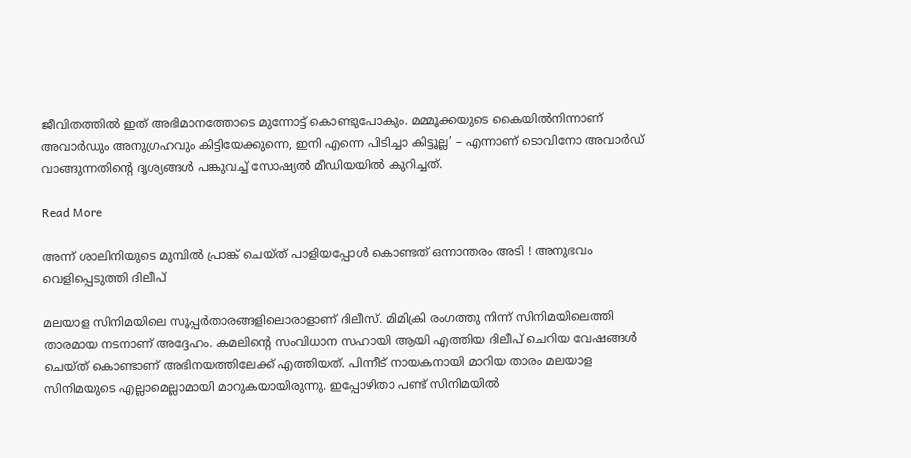ജീവിതത്തില്‍ ഇത് അഭിമാനത്തോടെ മുന്നോട്ട് കൊണ്ടുപോകും. മമ്മൂക്കയുടെ കൈയില്‍നിന്നാണ് അവാര്‍ഡും അനുഗ്രഹവും കിട്ടിയേക്കുന്നെ, ഇനി എന്നെ പിടിച്ചാ കിട്ടൂല്ല’ – എന്നാണ് ടൊവിനോ അവാര്‍ഡ് വാങ്ങുന്നതിന്‍റെ ദൃശ്യങ്ങള്‍ പങ്കുവച്ച് സോഷ്യല്‍ മീഡിയയില്‍ കുറിച്ചത്.

Read More

അന്ന് ശാലിനിയുടെ മുമ്പില്‍ പ്രാങ്ക് ചെയ്ത് പാളിയപ്പോള്‍ കൊണ്ടത് ഒന്നാന്തരം അടി ! അനുഭവം വെളിപ്പെടുത്തി ദിലീപ്

മലയാള സിനിമയിലെ സൂപ്പര്‍താരങ്ങളിലൊരാളാണ് ദിലീസ്. മിമിക്രി രംഗത്തു നിന്ന് സിനിമയിലെത്തി താരമായ നടനാണ് അദ്ദേഹം. കമലിന്റെ സംവിധാന സഹായി ആയി എത്തിയ ദിലീപ് ചെറിയ വേഷങ്ങള്‍ ചെയ്ത് കൊണ്ടാണ് അഭിനയത്തിലേക്ക് എത്തിയത്. പിന്നീട് നായകനായി മാറിയ താരം മലയാള സിനിമയുടെ എല്ലാമെല്ലാമായി മാറുകയായിരുന്നു. ഇപ്പോഴിതാ പണ്ട് സിനിമയില്‍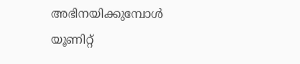അഭിനയിക്കുമ്പോള്‍ യൂണിറ്റ്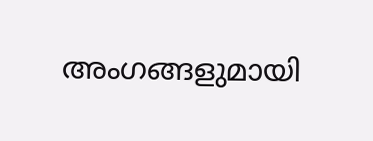അംഗങ്ങളുമായി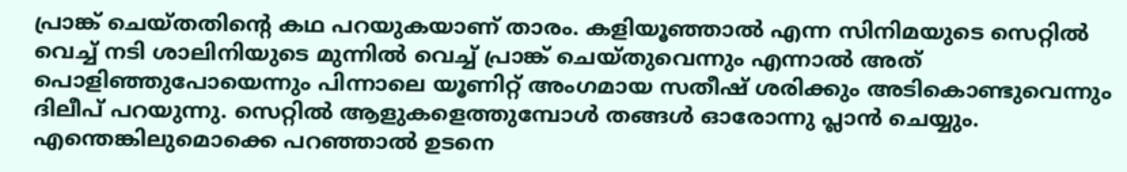പ്രാങ്ക് ചെയ്തതിന്റെ കഥ പറയുകയാണ് താരം. കളിയൂഞ്ഞാല്‍ എന്ന സിനിമയുടെ സെറ്റില്‍ വെച്ച് നടി ശാലിനിയുടെ മുന്നില്‍ വെച്ച് പ്രാങ്ക് ചെയ്തുവെന്നും എന്നാല്‍ അത് പൊളിഞ്ഞുപോയെന്നും പിന്നാലെ യൂണിറ്റ് അംഗമായ സതീഷ് ശരിക്കും അടികൊണ്ടുവെന്നും ദിലീപ് പറയുന്നു. സെറ്റില്‍ ആളുകളെത്തുമ്പോള്‍ തങ്ങള്‍ ഓരോന്നു പ്ലാന്‍ ചെയ്യും. എന്തെങ്കിലുമൊക്കെ പറഞ്ഞാല്‍ ഉടനെ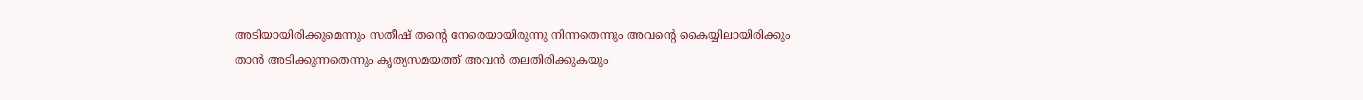അടിയായിരിക്കുമെന്നും സതീഷ് തന്റെ നേരെയായിരുന്നു നിന്നതെന്നും അവന്റെ കൈയ്യിലായിരിക്കും താന്‍ അടിക്കുന്നതെന്നും കൃത്യസമയത്ത് അവന്‍ തലതിരിക്കുകയും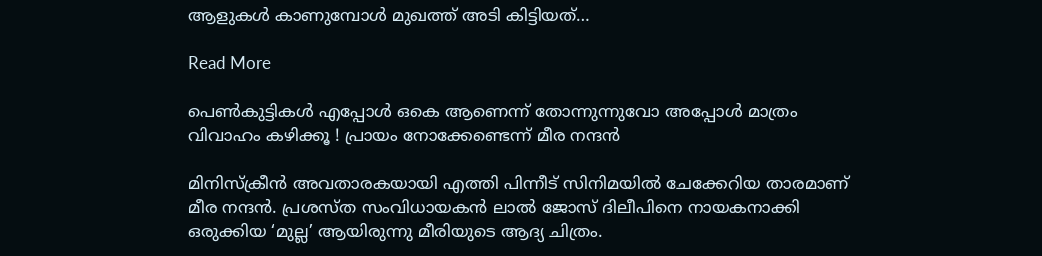ആളുകള്‍ കാണുമ്പോള്‍ മുഖത്ത് അടി കിട്ടിയത്…

Read More

പെണ്‍കുട്ടികള്‍ എപ്പോള്‍ ഒകെ ആണെന്ന് തോന്നുന്നുവോ അപ്പോള്‍ മാത്രം വിവാഹം കഴിക്കൂ ! പ്രായം നോക്കേണ്ടെന്ന് മീര നന്ദന്‍

മിനിസ്‌ക്രീന്‍ അവതാരകയായി എത്തി പിന്നീട് സിനിമയില്‍ ചേക്കേറിയ താരമാണ് മീര നന്ദന്‍. പ്രശസ്ത സംവിധായകന്‍ ലാല്‍ ജോസ് ദിലീപിനെ നായകനാക്കി ഒരുക്കിയ ‘മുല്ല’ ആയിരുന്നു മീരിയുടെ ആദ്യ ചിത്രം.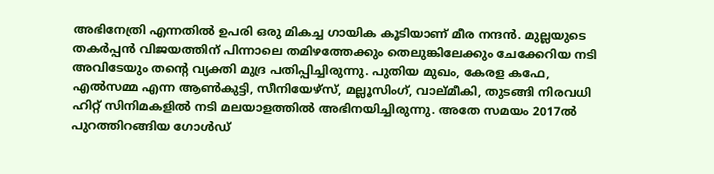അഭിനേത്രി എന്നതില്‍ ഉപരി ഒരു മികച്ച ഗായിക കൂടിയാണ് മീര നന്ദന്‍. മുല്ലയുടെ തകര്‍പ്പന്‍ വിജയത്തിന് പിന്നാലെ തമിഴത്തേക്കും തെലുങ്കിലേക്കും ചേക്കേറിയ നടി അവിടേയും തന്റെ വ്യക്തി മുദ്ര പതിപ്പിച്ചിരുന്നു. പുതിയ മുഖം, കേരള കഫേ, എല്‍സമ്മ എന്ന ആണ്‍കുട്ടി, സീനിയേഴ്സ്, മല്ലൂസിംഗ്, വാല്മീകി, തുടങ്ങി നിരവധി ഹിറ്റ് സിനിമകളില്‍ നടി മലയാളത്തില്‍ അഭിനയിച്ചിരുന്നു. അതേ സമയം 2017ല്‍ പുറത്തിറങ്ങിയ ഗോള്‍ഡ്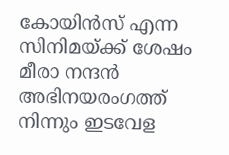കോയിന്‍സ് എന്ന സിനിമയ്ക്ക് ശേഷം മീരാ നന്ദന്‍ അഭിനയരംഗത്ത് നിന്നും ഇടവേള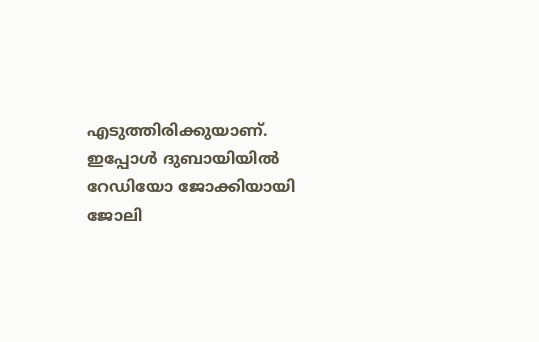എടുത്തിരിക്കുയാണ്. ഇപ്പോള്‍ ദുബായിയില്‍ റേഡിയോ ജോക്കിയായി ജോലി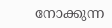നോക്കുന്ന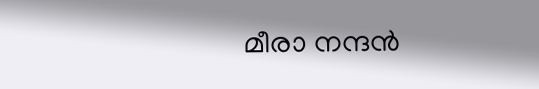മീരാ നന്ദന്‍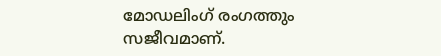മോഡലിംഗ് രംഗത്തും സജീവമാണ്.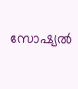സോഷ്യല്‍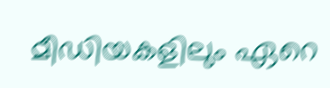മീഡിയകളിലും ഏറെ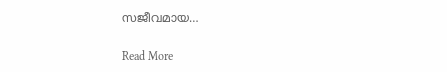സജീവമായ…

Read More